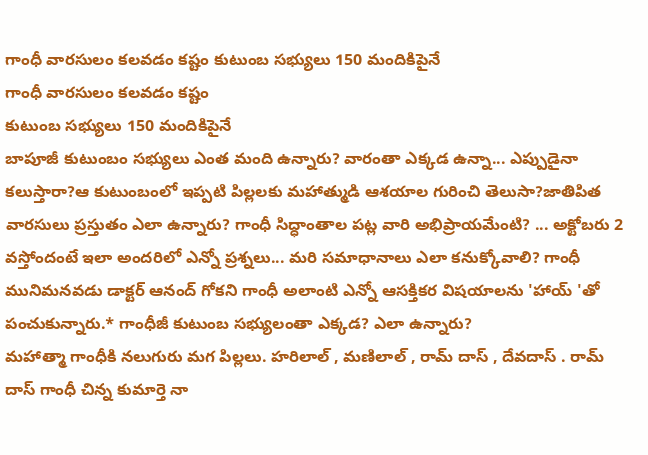గాంధీ వారసులం కలవడం కష్టం కుటుంబ సభ్యులు 150 మందికిపైనే
గాంధీ వారసులం కలవడం కష్టం
కుటుంబ సభ్యులు 150 మందికిపైనే
బాపూజీ కుటుంబం సభ్యులు ఎంత మంది ఉన్నారు? వారంతా ఎక్కడ ఉన్నా... ఎప్పుడైనా కలుస్తారా?ఆ కుటుంబంలో ఇప్పటి పిల్లలకు మహాత్ముడి ఆశయాల గురించి తెలుసా?జాతిపిత వారసులు ప్రస్తుతం ఎలా ఉన్నారు? గాంధీ సిద్ధాంతాల పట్ల వారి అభిప్రాయమేంటి? ... అక్టోబరు 2 వస్తోందంటే ఇలా అందరిలో ఎన్నో ప్రశ్నలు... మరి సమాధానాలు ఎలా కనుక్కోవాలి? గాంధీ మునిమనవడు డాక్టర్ ఆనంద్ గోకని గాంధీ అలాంటి ఎన్నో ఆసక్తికర విషయాలను 'హాయ్ 'తో పంచుకున్నారు.* గాంధీజీ కుటుంబ సభ్యులంతా ఎక్కడ? ఎలా ఉన్నారు?
మహాత్మా గాంధీకి నలుగురు మగ పిల్లలు. హరిలాల్ , మణిలాల్ , రామ్ దాస్ , దేవదాస్ . రామ్ దాస్ గాంధీ చిన్న కుమార్తె నా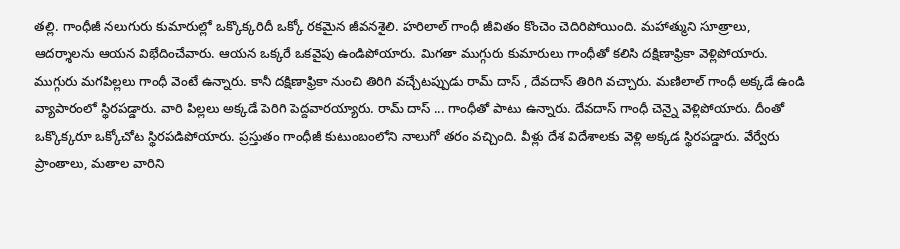తల్లి. గాంధీజీ నలుగురు కుమారుల్లో ఒక్కొక్కరిదీ ఒక్కో రకమైన జీవనశైలి. హరిలాల్ గాంధీ జీవితం కొంచెం చెదిరిపోయింది. మహాత్ముని సూత్రాలు, ఆదర్శాలను ఆయన విభేదించేవారు. ఆయన ఒక్కరే ఒకవైపు ఉండిపోయారు. మిగతా ముగ్గురు కుమారులు గాంధీతో కలిసి దక్షిణాఫ్రికా వెళ్లిపోయారు. ముగ్గురు మగపిల్లలు గాంధీ వెంటే ఉన్నారు. కానీ దక్షిణాఫ్రికా నుంచి తిరిగి వచ్చేటప్పుడు రామ్ దాస్ , దేవదాస్ తిరిగి వచ్చారు. మణిలాల్ గాంధీ అక్కడే ఉండి వ్యాపారంలో స్థిరపడ్డారు. వారి పిల్లలు అక్కడే పెరిగి పెద్దవారయ్యారు. రామ్ దాస్ ... గాంధీతో పాటు ఉన్నారు. దేవదాస్ గాంధీ చెన్నై వెళ్లిపోయారు. దీంతో ఒక్కొక్కరూ ఒక్కోచోట స్థిరపడిపోయారు. ప్రస్తుతం గాంధీజీ కుటుంబంలోని నాలుగో తరం వచ్చింది. వీళ్లు దేశ విదేశాలకు వెళ్లి అక్కడ స్థిరపడ్డారు. వేర్వేరు ప్రాంతాలు, మతాల వారిని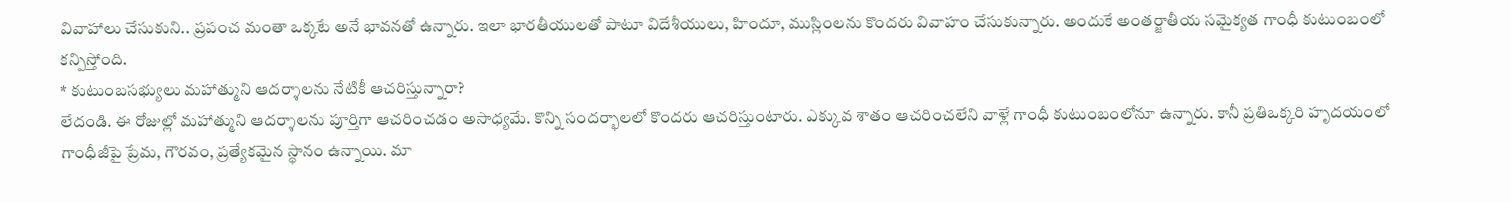వివాహాలు చేసుకుని.. ప్రపంచ మంతా ఒక్కటే అనే భావనతో ఉన్నారు. ఇలా భారతీయులతో పాటూ విదేశీయులు, హిందూ, ముస్లింలను కొందరు వివాహం చేసుకున్నారు. అందుకే అంతర్జాతీయ సమైక్యత గాంధీ కుటుంబంలో కన్పిస్తోంది.
* కుటుంబసభ్యులు మహాత్ముని ఆదర్శాలను నేటికీ ఆచరిస్తున్నారా?
లేదండి. ఈ రోజుల్లో మహాత్ముని ఆదర్శాలను పూర్తిగా ఆచరించడం అసాధ్యమే. కొన్ని సందర్భాలలో కొందరు ఆచరిస్తుంటారు. ఎక్కువ శాతం ఆచరించలేని వాళ్లే గాంధీ కుటుంబంలోనూ ఉన్నారు. కానీ ప్రతిఒక్కరి హృదయంలో గాంధీజీపై ప్రేమ, గౌరవం, ప్రత్యేకమైన స్థానం ఉన్నాయి. మా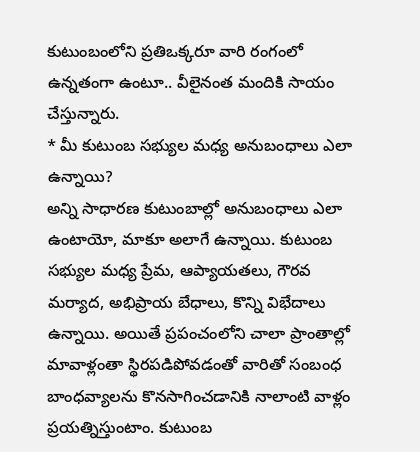కుటుంబంలోని ప్రతిఒక్కరూ వారి రంగంలో ఉన్నతంగా ఉంటూ.. వీలైనంత మందికి సాయం చేస్తున్నారు.
* మీ కుటుంబ సభ్యుల మధ్య అనుబంధాలు ఎలా ఉన్నాయి?
అన్ని సాధారణ కుటుంబాల్లో అనుబంధాలు ఎలా ఉంటాయో, మాకూ అలాగే ఉన్నాయి. కుటుంబ సభ్యుల మధ్య ప్రేమ, ఆప్యాయతలు, గౌరవ మర్యాద, అభిప్రాయ బేధాలు, కొన్ని విభేదాలు ఉన్నాయి. అయితే ప్రపంచంలోని చాలా ప్రాంతాల్లో మావాళ్లంతా స్థిరపడిపోవడంతో వారితో సంబంధ బాంధవ్యాలను కొనసాగించడానికి నాలాంటి వాళ్లం ప్రయత్నిస్తుంటాం. కుటుంబ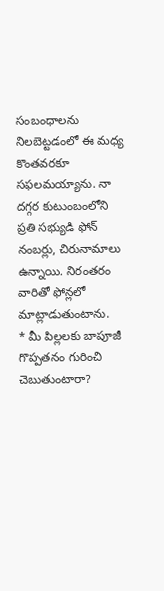సంబంధాలను నిలబెట్టడంలో ఈ మధ్య కొంతవరకూ సఫలమయ్యాను. నా దగ్గర కుటుంబంలోని ప్రతి సభ్యుడి ఫోన్ నంబర్లు, చిరునామాలు ఉన్నాయి. నిరంతరం వారితో ఫోన్లలో మాట్లాడుతుంటాను.
* మీ పిల్లలకు బాపూజీ గొప్పతనం గురించి చెబుతుంటారా?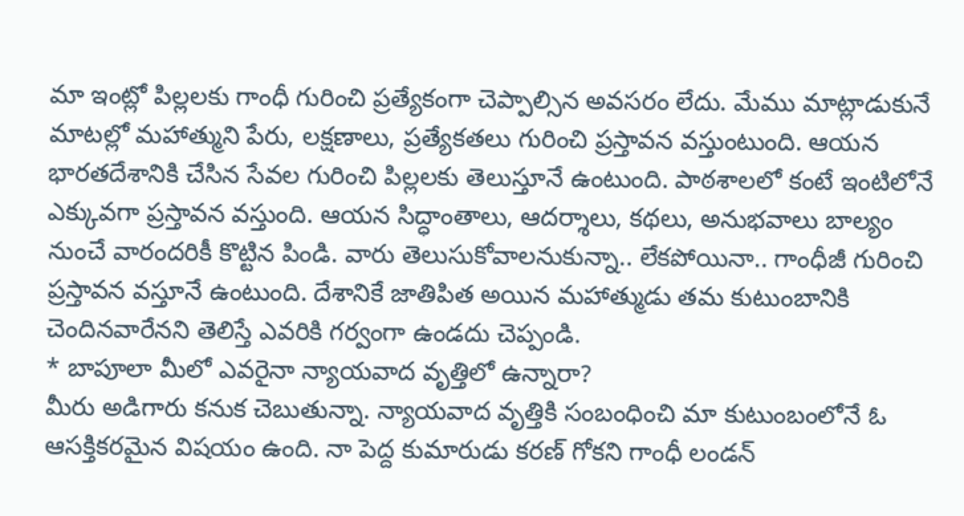మా ఇంట్లో పిల్లలకు గాంధీ గురించి ప్రత్యేకంగా చెప్పాల్సిన అవసరం లేదు. మేము మాట్లాడుకునే మాటల్లో మహాత్ముని పేరు, లక్షణాలు, ప్రత్యేకతలు గురించి ప్రస్తావన వస్తుంటుంది. ఆయన భారతదేశానికి చేసిన సేవల గురించి పిల్లలకు తెలుస్తూనే ఉంటుంది. పాఠశాలలో కంటే ఇంటిలోనే ఎక్కువగా ప్రస్తావన వస్తుంది. ఆయన సిద్ధాంతాలు, ఆదర్శాలు, కథలు, అనుభవాలు బాల్యం నుంచే వారందరికీ కొట్టిన పిండి. వారు తెలుసుకోవాలనుకున్నా.. లేకపోయినా.. గాంధీజీ గురించి ప్రస్తావన వస్తూనే ఉంటుంది. దేశానికే జాతిపిత అయిన మహాత్ముడు తమ కుటుంబానికి చెందినవారేనని తెలిస్తే ఎవరికి గర్వంగా ఉండదు చెప్పండి.
* బాపూలా మీలో ఎవరైనా న్యాయవాద వృత్తిలో ఉన్నారా?
మీరు అడిగారు కనుక చెబుతున్నా. న్యాయవాద వృత్తికి సంబంధించి మా కుటుంబంలోనే ఓ ఆసక్తికరమైన విషయం ఉంది. నా పెద్ద కుమారుడు కరణ్ గోకని గాంధీ లండన్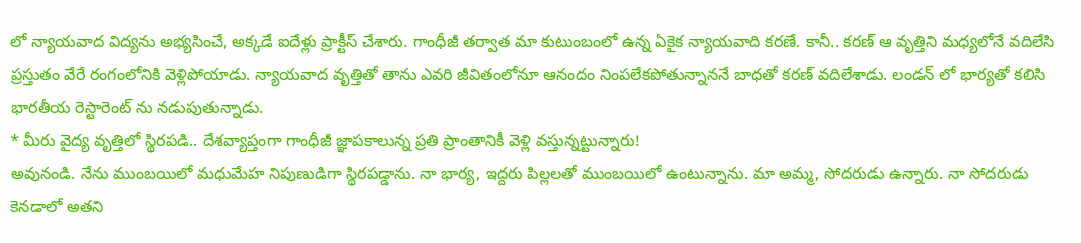లో న్యాయవాద విద్యను అభ్యసించే, అక్కడే ఐదేళ్లు ప్రాక్టీస్ చేశారు. గాంధీజీ తర్వాత మా కుటుంబంలో ఉన్న ఏకైక న్యాయవాది కరణే. కానీ.. కరణ్ ఆ వృత్తిని మధ్యలోనే వదిలేసి ప్రస్తుతం వేరే రంగంలోనికి వెళ్లిపోయాడు. న్యాయవాద వృత్తితో తాను ఎవరి జీవితంలోనూ ఆనందం నింపలేకపోతున్నాననే బాధతో కరణ్ వదిలేశాడు. లండన్ లో భార్యతో కలిసి భారతీయ రెస్టారెంట్ ను నడుపుతున్నాడు.
* మీరు వైద్య వృత్తిలో స్థిరపడి.. దేశవ్యాప్తంగా గాంధీజీ జ్ఞాపకాలున్న ప్రతి ప్రాంతానికీ వెళ్లి వస్తున్నట్టున్నారు!
అవునండి. నేను ముంబయిలో మధుమేహ నిపుణుడిగా స్థిరపడ్డాను. నా భార్య, ఇద్దరు పిల్లలతో ముంబయిలో ఉంటున్నాను. మా అమ్మ, సోదరుడు ఉన్నారు. నా సోదరుడు కెనడాలో అతని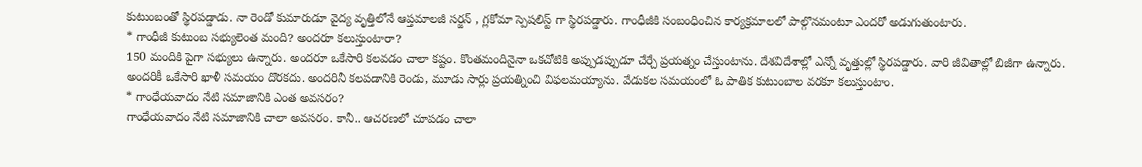కుటుంబంతో స్థిరపడ్డాడు. నా రెండో కుమారుడూ వైద్య వృత్తిలోనే ఆప్తమాలజీ సర్జన్ , గ్లకోమా స్పెషలిస్ట్ గా స్థిరపడ్డారు. గాంధీజీకి సంబంధించిన కార్యక్రమాలలో పాల్గొనమంటూ ఎందరో అడుగుతుంటారు.
* గాంధీజీ కుటుంబ సభ్యులెంత మంది? అందరూ కలుస్తుంటారా?
150 మందికి పైగా సభ్యులు ఉన్నారు. అందరూ ఒకేసారి కలవడం చాలా కష్టం. కొంతమందినైనా ఒకచోటికి అప్పుడప్పుడూ చేర్చే ప్రయత్నం చేస్తుంటాను. దేశవిదేశాల్లో ఎన్నో వృత్తుల్లో స్థిరపడ్డారు. వారి జీవితాల్లో బిజీగా ఉన్నారు. అందరికీ ఒకేసారి ఖాళీ సమయం దొరకదు. అందరినీ కలపడానికి రెండు, మూడు సార్లు ప్రయత్నించి విఫలమయ్యాను. వేడుకల సమయంలో ఓ పాతిక కుటుంబాల వరకూ కలుస్తుంటాం.
* గాంధేయవాదం నేటి సమాజానికి ఎంత అవసరం?
గాంధేయవాదం నేటి సమాజానికి చాలా అవసరం. కానీ.. ఆచరణలో చూపడం చాలా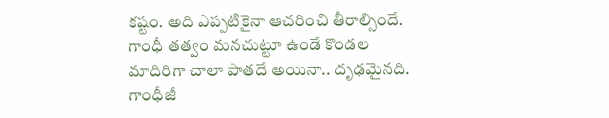కష్టం. అది ఎప్పటికైనా ఆచరించి తీరాల్సిందే. గాంధీ తత్వం మనచుట్టూ ఉండే కొండల మాదిరిగా చాలా పాతదే అయినా.. దృఢమైనది. గాంధీజీ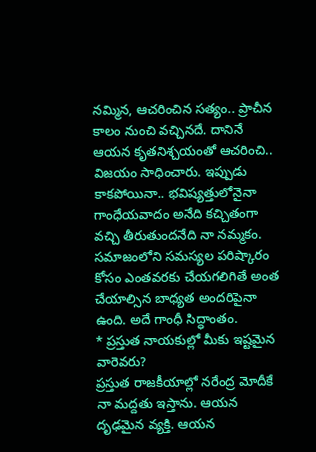నమ్మిన, ఆచరించిన సత్యం.. ప్రాచీన కాలం నుంచి వచ్చినదే. దానినే ఆయన కృతనిశ్చయంతో ఆచరించి.. విజయం సాధించారు. ఇప్పుడు కాకపోయినా.. భవిష్యత్తులోనైనా గాంధేయవాదం అనేది కచ్చితంగా వచ్చి తీరుతుందనేది నా నమ్మకం. సమాజంలోని సమస్యల పరిష్కారం కోసం ఎంతవరకు చేయగలిగితే అంత చేయాల్సిన బాధ్యత అందరిపైనా ఉంది. అదే గాంధీ సిద్ధాంతం.
* ప్రస్తుత నాయకుల్లో మీకు ఇష్టమైన వారెవరు?
ప్రస్తుత రాజకీయాల్లో నరేంద్ర మోదీకే నా మద్దతు ఇస్తాను. ఆయన దృఢమైన వ్యక్తి. ఆయన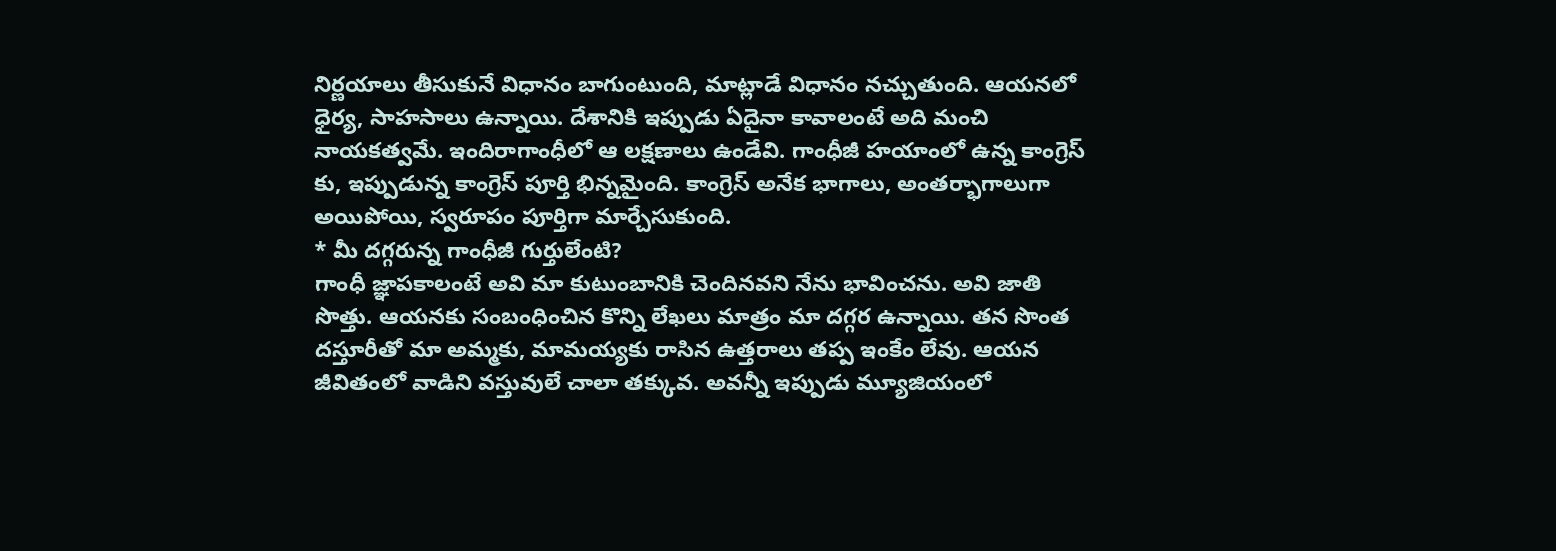నిర్ణయాలు తీసుకునే విధానం బాగుంటుంది, మాట్లాడే విధానం నచ్చుతుంది. ఆయనలో ధైర్య, సాహసాలు ఉన్నాయి. దేశానికి ఇప్పుడు ఏదైనా కావాలంటే అది మంచి నాయకత్వమే. ఇందిరాగాంధీలో ఆ లక్షణాలు ఉండేవి. గాంధీజీ హయాంలో ఉన్న కాంగ్రెస్ కు, ఇప్పుడున్న కాంగ్రెస్ పూర్తి భిన్నమైంది. కాంగ్రెస్ అనేక భాగాలు, అంతర్భాగాలుగా అయిపోయి, స్వరూపం పూర్తిగా మార్చేసుకుంది.
* మీ దగ్గరున్న గాంధీజీ గుర్తులేంటి?
గాంధీ జ్ఞాపకాలంటే అవి మా కుటుంబానికి చెందినవని నేను భావించను. అవి జాతి సొత్తు. ఆయనకు సంబంధించిన కొన్ని లేఖలు మాత్రం మా దగ్గర ఉన్నాయి. తన సొంత దస్తూరీతో మా అమ్మకు, మామయ్యకు రాసిన ఉత్తరాలు తప్ప ఇంకేం లేవు. ఆయన జీవితంలో వాడిని వస్తువులే చాలా తక్కువ. అవన్నీ ఇప్పుడు మ్యూజియంలో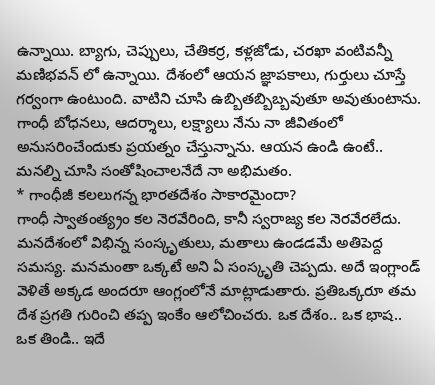ఉన్నాయి. బ్యాగు, చెప్పులు, చేతికర్ర, కళ్లజోడు, చరఖా వంటివన్నీ మణిభవన్ లో ఉన్నాయి. దేశంలో ఆయన జ్ఞాపకాలు, గుర్తులు చూస్తే గర్వంగా ఉంటుంది. వాటిని చూసి ఉబ్బితబ్బిబ్బవుతూ అవుతుంటాను. గాంధీ బోధనలు, ఆదర్శాలు, లక్ష్యాలు నేను నా జీవితంలో అనుసరించేందుకు ప్రయత్నం చేస్తున్నాను. ఆయన ఉండి ఉంటే.. మనల్ని చూసి సంతోషించాలనేదే నా అభిమతం.
* గాంధీజీ కలలుగన్న భారతదేశం సాకారమైందా?
గాంధీ స్వాతంత్య్రం కల నెరవేరింది, కానీ స్వరాజ్య కల నెరవేరలేదు. మనదేశంలో విభిన్న సంస్కృతులు, మతాలు ఉండడమే అతిపెద్ద సమస్య. మనమంతా ఒక్కటే అని ఏ సంస్కృతి చెప్పదు. అదే ఇంగ్లాండ్ వెళితే అక్కడ అందరూ ఆంగ్లంలోనే మాట్లాడుతారు. ప్రతిఒక్కరూ తమ దేశ ప్రగతి గురించి తప్ప ఇంకేం ఆలోచించరు. ఒక దేశం.. ఒక భాష.. ఒక తిండి.. ఇదే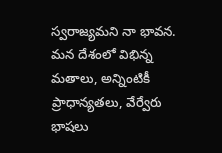స్వరాజ్యమని నా భావన. మన దేశంలో విభిన్న మతాలు, అన్నింటికీ ప్రాధాన్యతలు, వేర్వేరు భాషలు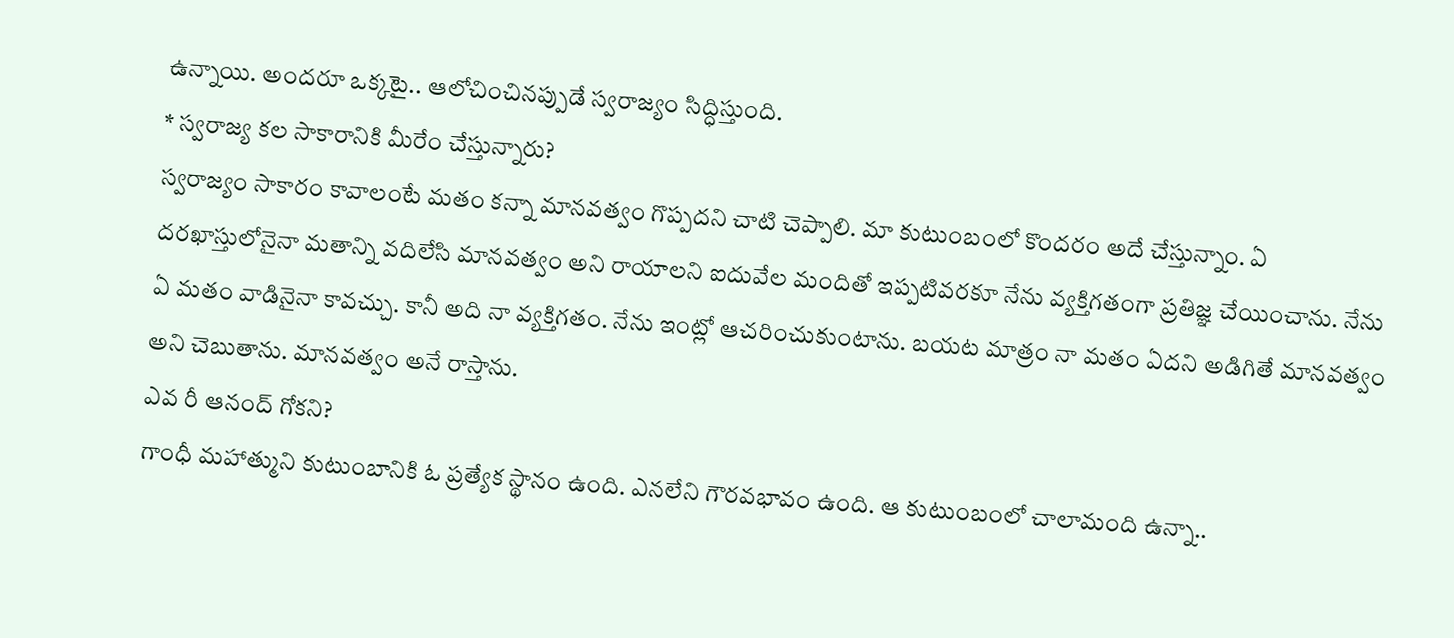ఉన్నాయి. అందరూ ఒక్కటై.. ఆలోచించినప్పుడే స్వరాజ్యం సిద్ధిస్తుంది.
* స్వరాజ్య కల సాకారానికి మీరేం చేస్తున్నారు?
స్వరాజ్యం సాకారం కావాలంటే మతం కన్నా మానవత్వం గొప్పదని చాటి చెప్పాలి. మా కుటుంబంలో కొందరం అదే చేస్తున్నాం. ఏ దరఖాస్తులోనైనా మతాన్ని వదిలేసి మానవత్వం అని రాయాలని ఐదువేల మందితో ఇప్పటివరకూ నేను వ్యక్తిగతంగా ప్రతిజ్ఞ చేయించాను. నేను ఏ మతం వాడినైనా కావచ్చు. కానీ అది నా వ్యక్తిగతం. నేను ఇంట్లో ఆచరించుకుంటాను. బయట మాత్రం నా మతం ఏదని అడిగితే మానవత్వం అని చెబుతాను. మానవత్వం అనే రాస్తాను.
ఎవ రీ ఆనంద్ గోకని?
గాంధీ మహాత్ముని కుటుంబానికి ఓ ప్రత్యేక స్థానం ఉంది. ఎనలేని గౌరవభావం ఉంది. ఆ కుటుంబంలో చాలామంది ఉన్నా..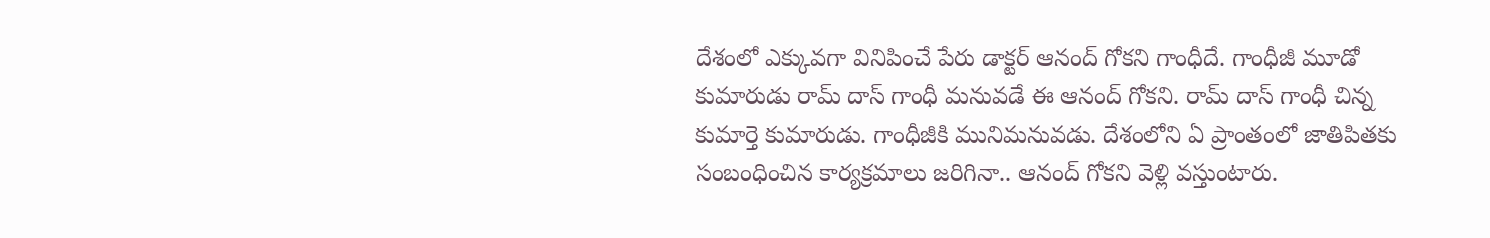దేశంలో ఎక్కువగా వినిపించే పేరు డాక్టర్ ఆనంద్ గోకని గాంధీదే. గాంధీజీ మూడో కుమారుడు రామ్ దాస్ గాంధీ మనువడే ఈ ఆనంద్ గోకని. రామ్ దాస్ గాంధీ చిన్న కుమార్తె కుమారుడు. గాంధీజీకి మునిమనువడు. దేశంలోని ఏ ప్రాంతంలో జాతిపితకు సంబంధించిన కార్యక్రమాలు జరిగినా.. ఆనంద్ గోకని వెళ్లి వస్తుంటారు.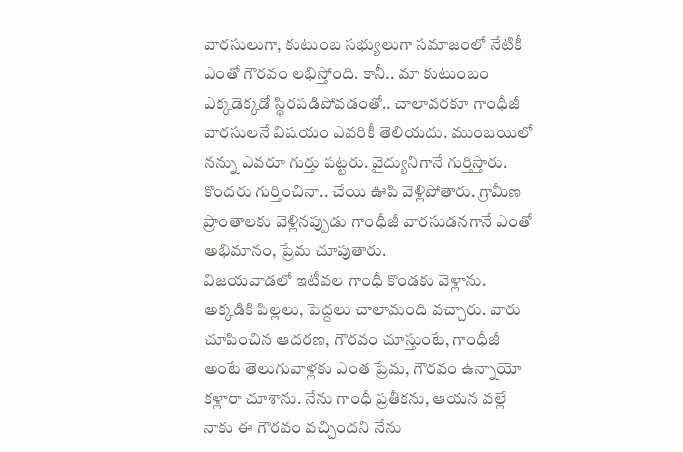వారసులుగా, కుటుంబ సభ్యులుగా సమాజంలో నేటికీ ఎంతో గౌరవం లభిస్తోంది. కానీ.. మా కుటుంబం ఎక్కడెక్కడో స్థిరపడిపోవడంతో.. చాలావరకూ గాంధీజీ వారసులనే విషయం ఎవరికీ తెలియదు. ముంబయిలో నన్ను ఎవరూ గుర్తు పట్టరు. వైద్యునిగానే గుర్తిస్తారు. కొందరు గుర్తించినా.. చేయి ఊపి వెళ్లిపోతారు. గ్రామీణ ప్రాంతాలకు వెళ్లినప్పుడు గాంధీజీ వారసుడనగానే ఎంతో అభిమానం, ప్రేమ చూపుతారు.
విజయవాడలో ఇటీవల గాంధీ కొండకు వెళ్లాను. అక్కడికి పిల్లలు, పెద్దలు చాలామంది వచ్చారు. వారు చూపించిన ఆదరణ, గౌరవం చూస్తుంటే, గాంధీజీ అంటే తెలుగువాళ్లకు ఎంత ప్రేమ, గౌరవం ఉన్నాయో కళ్లారా చూశాను. నేను గాంధీ ప్రతీకను, ఆయన వల్లే నాకు ఈ గౌరవం వచ్చిందని నేను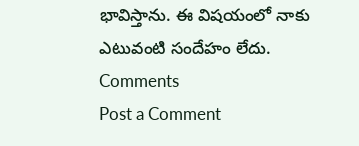భావిస్తాను. ఈ విషయంలో నాకు ఎటువంటి సందేహం లేదు.
Comments
Post a Comment